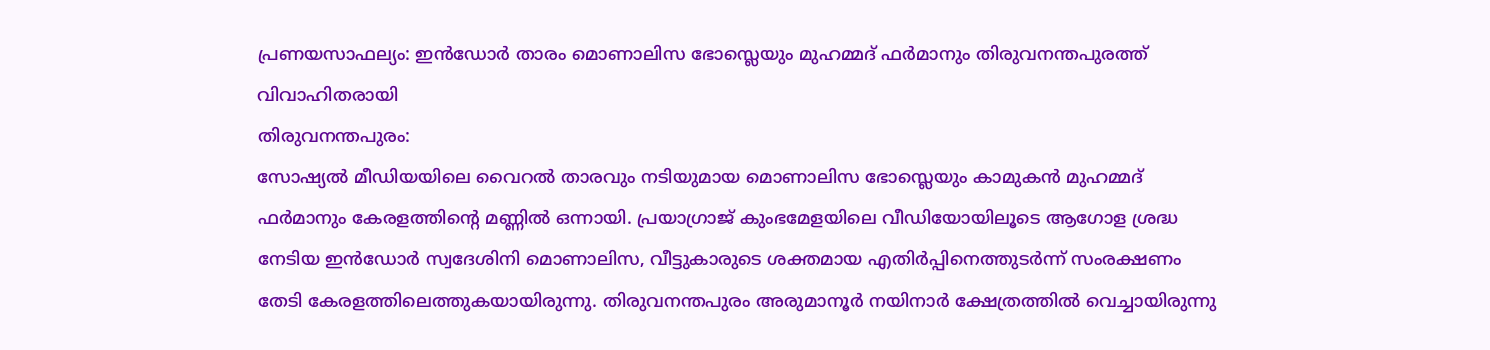പ്രണയസാഫല്യം: ഇൻഡോർ താരം മൊണാലിസ ഭോസ്ലെയും മുഹമ്മദ് ഫർമാനും തിരുവനന്തപുരത്ത് വിവാഹിതരായി
തിരുവനന്തപുരം:
സോഷ്യൽ മീഡിയയിലെ വൈറൽ താരവും നടിയുമായ മൊണാലിസ ഭോസ്ലെയും കാമുകൻ മുഹമ്മദ് ഫർമാനും കേരളത്തിന്റെ മണ്ണിൽ ഒന്നായി. പ്രയാഗ്രാജ് കുംഭമേളയിലെ വീഡിയോയിലൂടെ ആഗോള ശ്രദ്ധ നേടിയ ഇൻഡോർ സ്വദേശിനി മൊണാലിസ, വീട്ടുകാരുടെ ശക്തമായ എതിർപ്പിനെത്തുടർന്ന് സംരക്ഷണം തേടി കേരളത്തിലെത്തുകയായിരുന്നു. തിരുവനന്തപുരം അരുമാനൂർ നയിനാർ ക്ഷേത്രത്തിൽ വെച്ചായിരുന്നു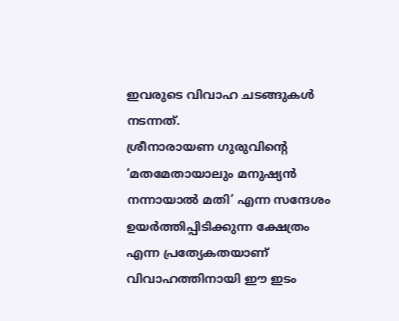ഇവരുടെ വിവാഹ ചടങ്ങുകൾ നടന്നത്.
ശ്രീനാരായണ ഗുരുവിന്റെ ‘മതമേതായാലും മനുഷ്യൻ നന്നായാൽ മതി’ എന്ന സന്ദേശം ഉയർത്തിപ്പിടിക്കുന്ന ക്ഷേത്രം എന്ന പ്രത്യേകതയാണ് വിവാഹത്തിനായി ഈ ഇടം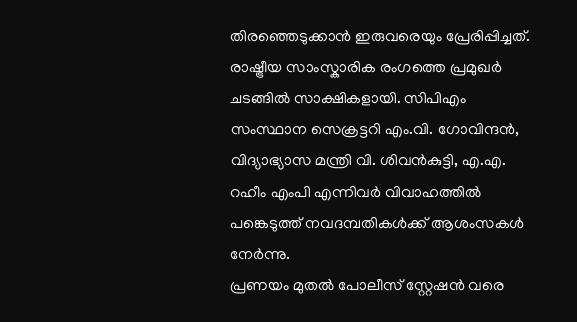തിരഞ്ഞെടുക്കാൻ ഇരുവരെയും പ്രേരിപ്പിച്ചത്. രാഷ്ട്രീയ സാംസ്കാരിക രംഗത്തെ പ്രമുഖർ ചടങ്ങിൽ സാക്ഷികളായി. സിപിഎം സംസ്ഥാന സെക്രട്ടറി എം.വി. ഗോവിന്ദൻ, വിദ്യാഭ്യാസ മന്ത്രി വി. ശിവൻകുട്ടി, എ.എ. റഹീം എംപി എന്നിവർ വിവാഹത്തിൽ പങ്കെടുത്ത് നവദമ്പതികൾക്ക് ആശംസകൾ നേർന്നു.
പ്രണയം മുതൽ പോലീസ് സ്റ്റേഷൻ വരെ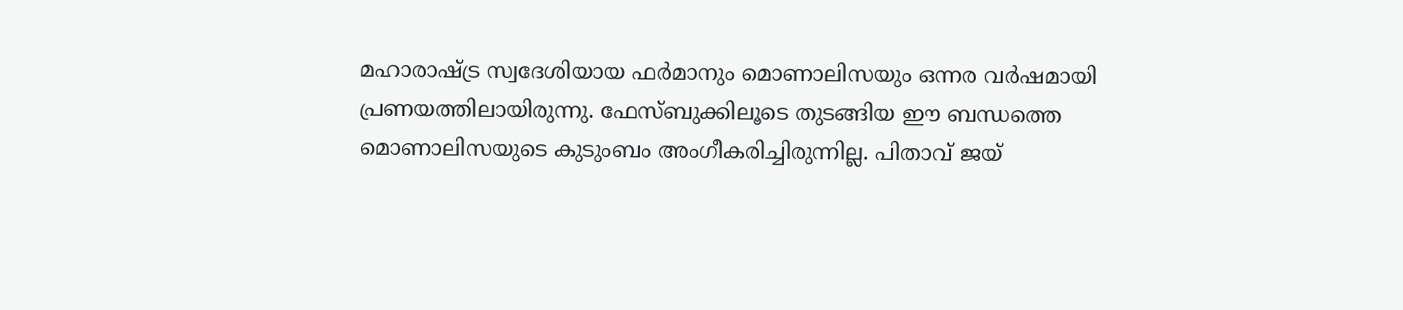മഹാരാഷ്ട്ര സ്വദേശിയായ ഫർമാനും മൊണാലിസയും ഒന്നര വർഷമായി പ്രണയത്തിലായിരുന്നു. ഫേസ്ബുക്കിലൂടെ തുടങ്ങിയ ഈ ബന്ധത്തെ മൊണാലിസയുടെ കുടുംബം അംഗീകരിച്ചിരുന്നില്ല. പിതാവ് ജയ്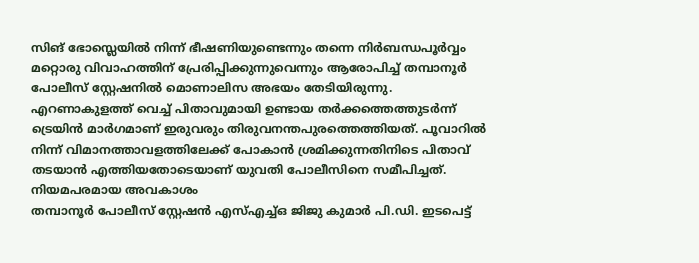സിങ് ഭോസ്ലെയിൽ നിന്ന് ഭീഷണിയുണ്ടെന്നും തന്നെ നിർബന്ധപൂർവ്വം മറ്റൊരു വിവാഹത്തിന് പ്രേരിപ്പിക്കുന്നുവെന്നും ആരോപിച്ച് തമ്പാനൂർ പോലീസ് സ്റ്റേഷനിൽ മൊണാലിസ അഭയം തേടിയിരുന്നു.
എറണാകുളത്ത് വെച്ച് പിതാവുമായി ഉണ്ടായ തർക്കത്തെത്തുടർന്ന് ട്രെയിൻ മാർഗമാണ് ഇരുവരും തിരുവനന്തപുരത്തെത്തിയത്. പൂവാറിൽ നിന്ന് വിമാനത്താവളത്തിലേക്ക് പോകാൻ ശ്രമിക്കുന്നതിനിടെ പിതാവ് തടയാൻ എത്തിയതോടെയാണ് യുവതി പോലീസിനെ സമീപിച്ചത്.
നിയമപരമായ അവകാശം
തമ്പാനൂർ പോലീസ് സ്റ്റേഷൻ എസ്എച്ച്ഒ ജിജു കുമാർ പി.ഡി. ഇടപെട്ട്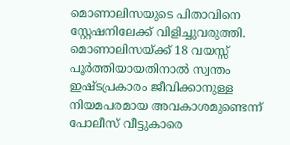മൊണാലിസയുടെ പിതാവിനെ സ്റ്റേഷനിലേക്ക് വിളിച്ചുവരുത്തി. മൊണാലിസയ്ക്ക് 18 വയസ്സ് പൂർത്തിയായതിനാൽ സ്വന്തം ഇഷ്ടപ്രകാരം ജീവിക്കാനുള്ള നിയമപരമായ അവകാശമുണ്ടെന്ന് പോലീസ് വീട്ടുകാരെ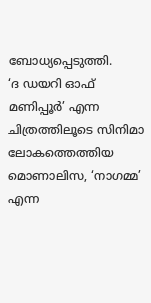ബോധ്യപ്പെടുത്തി.
‘ദ ഡയറി ഓഫ് മണിപ്പൂർ’ എന്ന ചിത്രത്തിലൂടെ സിനിമാ ലോകത്തെത്തിയ മൊണാലിസ, ‘നാഗമ്മ’ എന്ന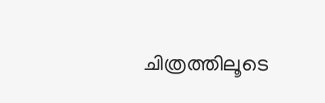ചിത്രത്തിലൂടെ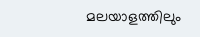മലയാളത്തിലും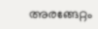അരങ്ങേറ്റം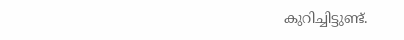കുറിച്ചിട്ടുണ്ട്.